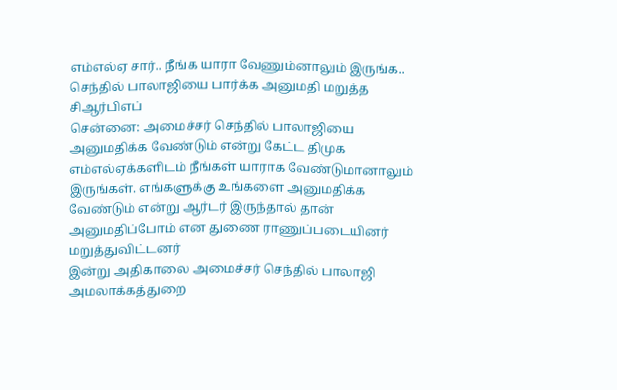எம்எல்ஏ சார்.. நீங்க யாரா வேணும்னாலும் இருங்க.. செந்தில் பாலாஜியை பார்க்க அனுமதி மறுத்த சிஆர்பிஎப்
சென்னை: அமைச்சர் செந்தில் பாலாஜியை அனுமதிக்க வேண்டும் என்று கேட்ட திமுக எம்எல்ஏக்களிடம் நீங்கள் யாராக வேண்டுமானாலும் இருங்கள். எங்களுக்கு உங்களை அனுமதிக்க வேண்டும் என்று ஆர்டர் இருந்தால் தான் அனுமதிப்போம் என துணை ராணுப்படையினர் மறுத்துவிட்டனர்
இன்று அதிகாலை அமைச்சர் செந்தில் பாலாஜி அமலாக்கத்துறை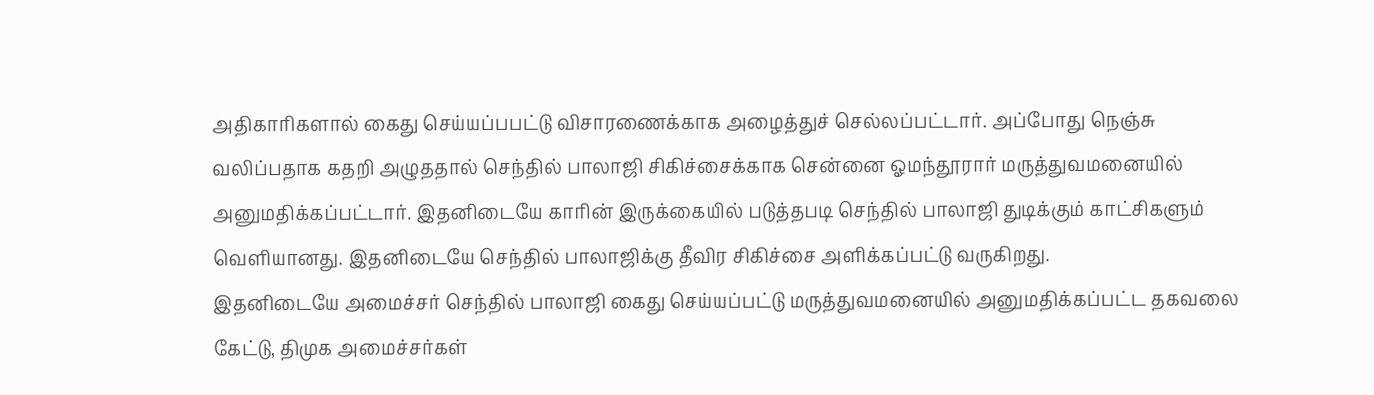அதிகாரிகளால் கைது செய்யப்பபட்டு விசாரணைக்காக அழைத்துச் செல்லப்பட்டார். அப்போது நெஞ்சு வலிப்பதாக கதறி அழுததால் செந்தில் பாலாஜி சிகிச்சைக்காக சென்னை ஓமந்தூரார் மருத்துவமனையில் அனுமதிக்கப்பட்டார். இதனிடையே காரின் இருக்கையில் படுத்தபடி செந்தில் பாலாஜி துடிக்கும் காட்சிகளும் வெளியானது. இதனிடையே செந்தில் பாலாஜிக்கு தீவிர சிகிச்சை அளிக்கப்பட்டு வருகிறது.
இதனிடையே அமைச்சர் செந்தில் பாலாஜி கைது செய்யப்பட்டு மருத்துவமனையில் அனுமதிக்கப்பட்ட தகவலை கேட்டு, திமுக அமைச்சர்கள்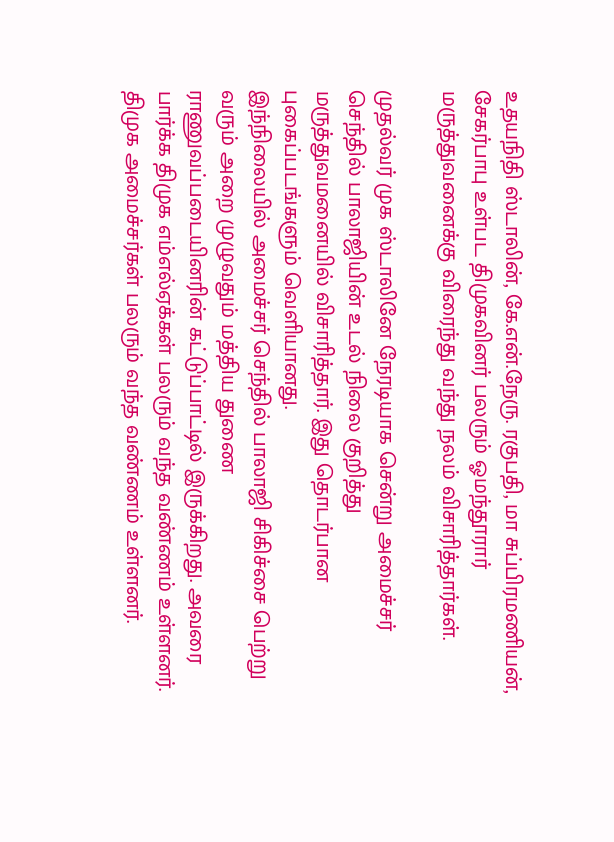உதயநிதி ஸ்டாலின், கே.என்.நேரு. ரகுபதி, மா சுப்பிரமணியன், சேகர்பாபு உள்பட திமுகவினர் பலரும் ஓமந்தூரார் மருத்துவனைக்கு விரைந்து வந்து நலம் விசாரித்தார்கள்.

முதல்வர் முக ஸ்டாலினே நேரடியாக சென்று அமைச்சர் செந்தில் பாலாஜியின் உடல் நிலை குறித்து மருத்துவமனையில் விசாரித்தார். இது தொடர்பான புகைப்படங்களும் வெளியானது.
இந்நிலையில் அமைச்சர் செந்தில் பாலாஜி சிகிச்சை பெற்று வரும் அறை முழுவதும் மத்திய துணை ராணுவப்படையினரின் கட்டுப்பாட்டில் இருக்கிறது. அவரை பார்க்க திமுக எம்எல்ஏக்கள் பலரும் வந்த வண்ணம் உள்ளனர். திமுக அமைச்சர்கள் பலரும் வந்த வண்ணம் உள்ளனர்.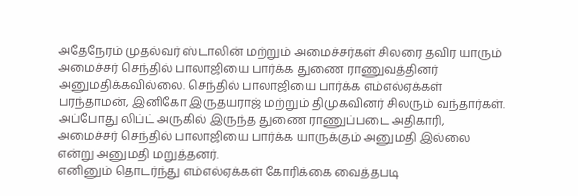அதேநேரம் முதல்வர் ஸ்டாலின் மற்றும் அமைச்சர்கள் சிலரை தவிர யாரும் அமைச்சர் செந்தில் பாலாஜியை பார்க்க துணை ராணுவத்தினர் அனுமதிக்கவில்லை. செந்தில் பாலாஜியை பார்க்க எம்எல்ஏக்கள் பரந்தாமன், இனிகோ இருதயராஜ் மற்றும் திமுகவினர் சிலரும் வந்தார்கள். அப்போது லிப்ட் அருகில் இருந்த துணை ராணுப்படை அதிகாரி, அமைச்சர் செந்தில் பாலாஜியை பார்க்க யாருக்கும் அனுமதி இல்லை என்று அனுமதி மறுத்தனர்.
எனினும் தொடர்ந்து எம்எல்ஏக்கள் கோரிக்கை வைத்தபடி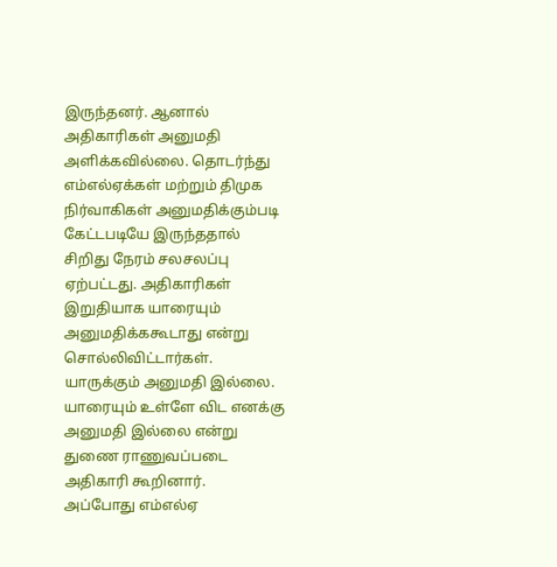இருந்தனர். ஆனால் அதிகாரிகள் அனுமதி அளிக்கவில்லை. தொடர்ந்து எம்எல்ஏக்கள் மற்றும் திமுக நிர்வாகிகள் அனுமதிக்கும்படி கேட்டபடியே இருந்ததால் சிறிது நேரம் சலசலப்பு ஏற்பட்டது. அதிகாரிகள் இறுதியாக யாரையும் அனுமதிக்ககூடாது என்று சொல்லிவிட்டார்கள். யாருக்கும் அனுமதி இல்லை. யாரையும் உள்ளே விட எனக்கு அனுமதி இல்லை என்று துணை ராணுவப்படை அதிகாரி கூறினார்.
அப்போது எம்எல்ஏ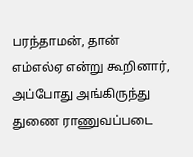பரந்தாமன், தான் எம்எல்ஏ என்று கூறினார், அப்போது அங்கிருந்து துணை ராணுவப்படை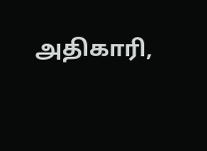அதிகாரி,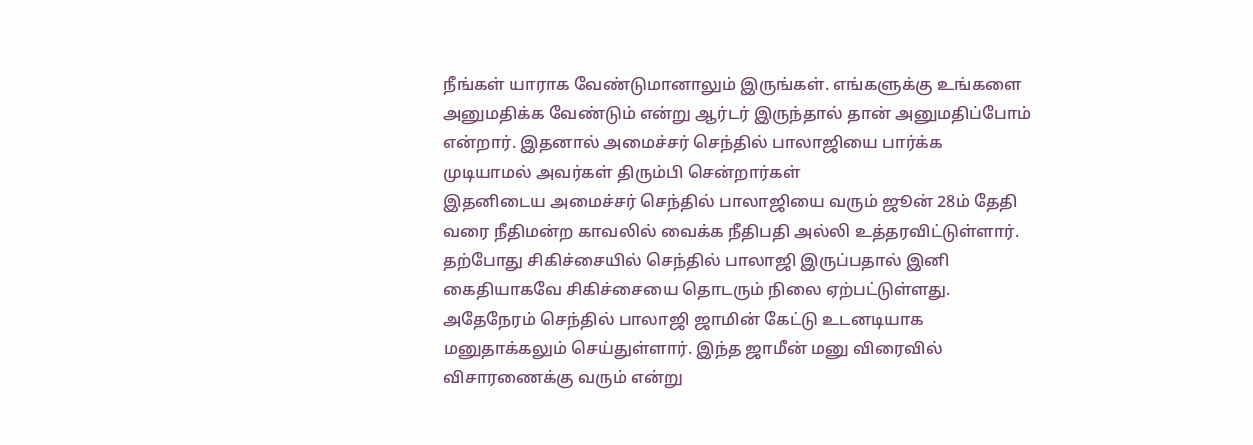நீங்கள் யாராக வேண்டுமானாலும் இருங்கள். எங்களுக்கு உங்களை அனுமதிக்க வேண்டும் என்று ஆர்டர் இருந்தால் தான் அனுமதிப்போம் என்றார். இதனால் அமைச்சர் செந்தில் பாலாஜியை பார்க்க முடியாமல் அவர்கள் திரும்பி சென்றார்கள்
இதனிடைய அமைச்சர் செந்தில் பாலாஜியை வரும் ஜூன் 28ம் தேதி வரை நீதிமன்ற காவலில் வைக்க நீதிபதி அல்லி உத்தரவிட்டுள்ளார். தற்போது சிகிச்சையில் செந்தில் பாலாஜி இருப்பதால் இனி கைதியாகவே சிகிச்சையை தொடரும் நிலை ஏற்பட்டுள்ளது. அதேநேரம் செந்தில் பாலாஜி ஜாமின் கேட்டு உடனடியாக மனுதாக்கலும் செய்துள்ளார். இந்த ஜாமீன் மனு விரைவில் விசாரணைக்கு வரும் என்று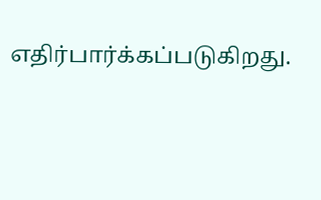எதிர்பார்க்கப்படுகிறது.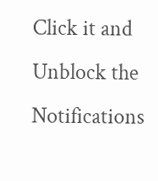Click it and Unblock the Notifications